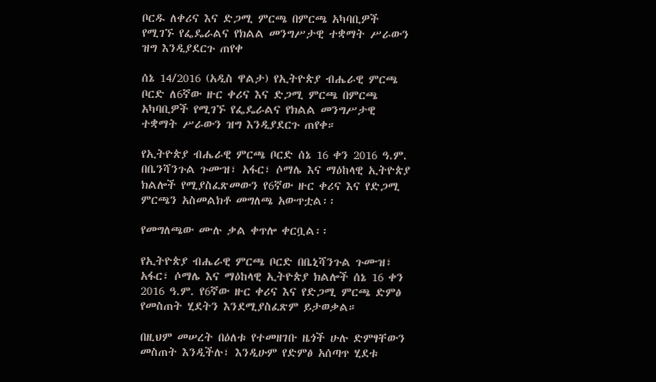ቦርዱ ለቀሪና እና ድጋሚ ምርጫ በምርጫ አካባቢዎች የሚገኙ የፌዴራልና የክልል መንግሥታዊ ተቋማት ሥራውን ዝግ እንዲያደርጉ ጠየቀ

ሰኔ 14/2016 (አዲስ ዋልታ) የኢትዮጵያ ብሔራዊ ምርጫ ቦርድ ለ6ኛው ዙር ቀሪና እና ድጋሚ ምርጫ በምርጫ አካባቢዎች የሚገኙ የፌዴራልና የክልል መንግሥታዊ ተቋማት ሥራውን ዝግ እንዲያደርጉ ጠየቀ።

የኢትዮጵያ ብሔራዊ ምርጫ ቦርድ ሰኔ 16 ቀን 2016 ዓ.ም. በቤንሻንጉል ጉሙዝ፣ አፋር፣ ሶማሌ እና ማዕከላዊ ኢትዮጵያ ክልሎች የሚያስፈጽመውን የ6ኛው ዙር ቀሪና እና የድጋሚ ምርጫን አስመልክቶ መግለጫ አውጥቷል፡፡

የመግለጫው ሙሉ ቃል ቀጥሎ ቀርቧል፡፡

የኢትዮጵያ ብሔራዊ ምርጫ ቦርድ በቤኒሻንጉል ጉሙዝ፣ አፋር፣ ሶማሌ እና ማዕከላዊ ኢትዮጵያ ክልሎች ሰኔ 16 ቀን 2016 ዓ.ም. የ6ኛው ዙር ቀሪና እና የድጋሚ ምርጫ ድምፅ የመስጠት ሂደትን እንደሚያስፈጽም ይታወቃል።

በዚህም መሠረት በዕለቱ የተመዘገቡ ዜጎች ሁሉ ድምፃቸውን መስጠት እንዲችሉ፣ እንዲሁም የድምፅ አሰጣጥ ሂደቱ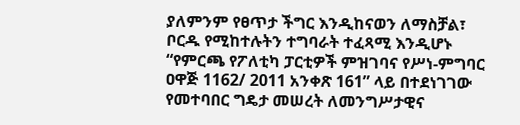ያለምንም የፀጥታ ችግር እንዲከናወን ለማስቻል፣ ቦርዱ የሚከተሉትን ተግባራት ተፈጻሚ እንዲሆኑ “የምርጫ የፖለቲካ ፓርቲዎች ምዝገባና የሥነ‐ምግባር ዐዋጅ 1162/ 2011 አንቀጽ 161” ላይ በተደነገገው የመተባበር ግዴታ መሠረት ለመንግሥታዊና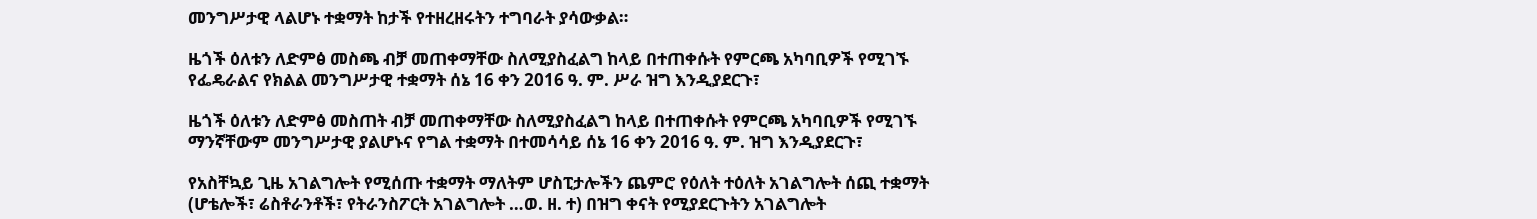መንግሥታዊ ላልሆኑ ተቋማት ከታች የተዘረዘሩትን ተግባራት ያሳውቃል።

ዜጎች ዕለቱን ለድምፅ መስጫ ብቻ መጠቀማቸው ስለሚያስፈልግ ከላይ በተጠቀሱት የምርጫ አካባቢዎች የሚገኙ የፌዴራልና የክልል መንግሥታዊ ተቋማት ሰኔ 16 ቀን 2016 ዓ. ም. ሥራ ዝግ እንዲያደርጉ፣

ዜጎች ዕለቱን ለድምፅ መስጠት ብቻ መጠቀማቸው ስለሚያስፈልግ ከላይ በተጠቀሱት የምርጫ አካባቢዎች የሚገኙ ማንኛቸውም መንግሥታዊ ያልሆኑና የግል ተቋማት በተመሳሳይ ሰኔ 16 ቀን 2016 ዓ. ም. ዝግ እንዲያደርጉ፣

የአስቸኳይ ጊዜ አገልግሎት የሚሰጡ ተቋማት ማለትም ሆስፒታሎችን ጨምሮ የዕለት ተዕለት አገልግሎት ሰጪ ተቋማት (ሆቴሎች፣ ሬስቶራንቶች፣ የትራንስፖርት አገልግሎት …ወ. ዘ. ተ) በዝግ ቀናት የሚያደርጉትን አገልግሎት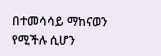በተመሳሳይ ማከናወን የሚችሉ ሲሆን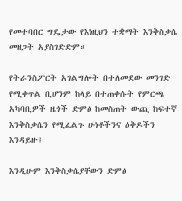የመተባበር ግዴታው የእነዚህን ተቋማት እንቅስቃሴ መዘጋት አያስገድድም።

የትራንስፖርት አገልግሎት በተለመደው መንገድ የሚቀጥል ቢሆንም ከላይ በተጠቀሱት የምርጫ አካባቢዎች ዜጎች ድምፅ ከመስጠት ውጪ ከፍተኛ እንቅስቃሴን የሚፈልጉ ሁነቶችንና ዕቅዶችን እንዳይዙ፤

እንዲሁም እንቅስቃሴያቸውን ድምፅ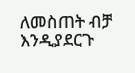ለመስጠት ብቻ እንዲያደርጉ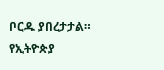ቦርዱ ያበረታታል።
የኢትዮጵያ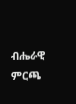ብሔራዊ ምርጫ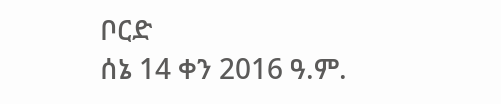ቦርድ
ሰኔ 14 ቀን 2016 ዓ.ም.